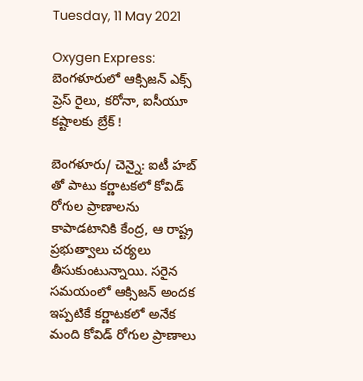Tuesday, 11 May 2021

Oxygen Express: బెంగళూరులో ఆక్సిజన్ ఎక్స్ ప్రెస్ రైలు, కరోనా, ఐసీయూ కష్టాలకు బ్రేక్ !

బెంగళూరు/ చెన్నై: ఐటీ హబ్ తో పాటు కర్ణాటకలో కోవిడ్ రోగుల ప్రాణాలను కాపాడటానికి కేంద్ర, ఆ రాష్ట్ర ప్రభుత్వాలు చర్యలు తీసుకుంటున్నాయి. సరైన సమయంలో ఆక్సిజన్ అందక ఇప్పటికే కర్ణాటకలో అనేక మంది కోవిడ్ రోగుల ప్రాణాలు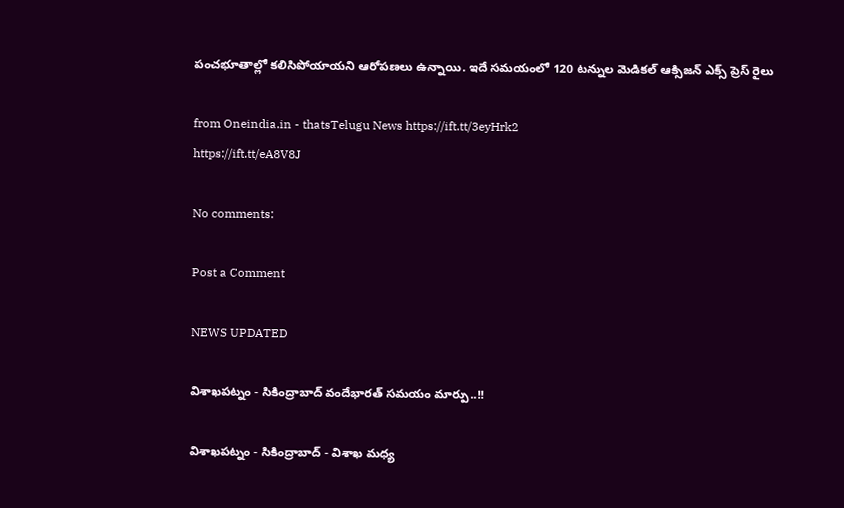పంచభూతాల్లో కలిసిపోయాయని ఆరోపణలు ఉన్నాయి. ఇదే సమయంలో 120 టన్నుల మెడికల్ ఆక్సిజన్ ఎక్స్ ప్రెస్ రైలు

from Oneindia.in - thatsTelugu News https://ift.tt/3eyHrk2
https://ift.tt/eA8V8J

No comments:

Post a Comment

NEWS UPDATED

విశాఖపట్నం - సికింద్రాబాద్ వందేభారత్ సమయం మార్పు..!!

విశాఖపట్నం - సికింద్రాబాద్ - విశాఖ మధ్య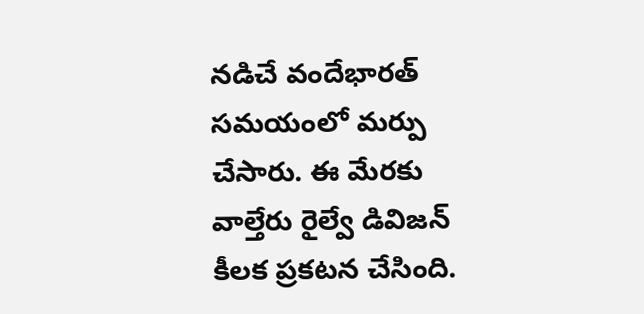నడిచే వందేభారత్ సమయంలో మర్పు చేసారు. ఈ మేరకు వాల్తేరు రైల్వే డివిజన్ కీలక ప్రకటన చేసింది.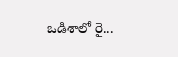ఒడిశాలో రై...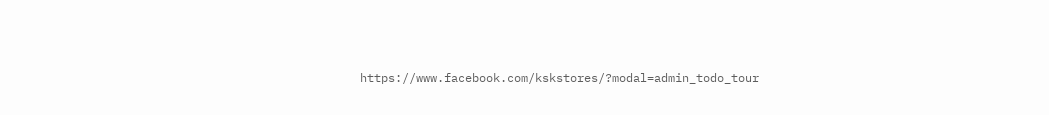https://www.facebook.com/kskstores/?modal=admin_todo_tour